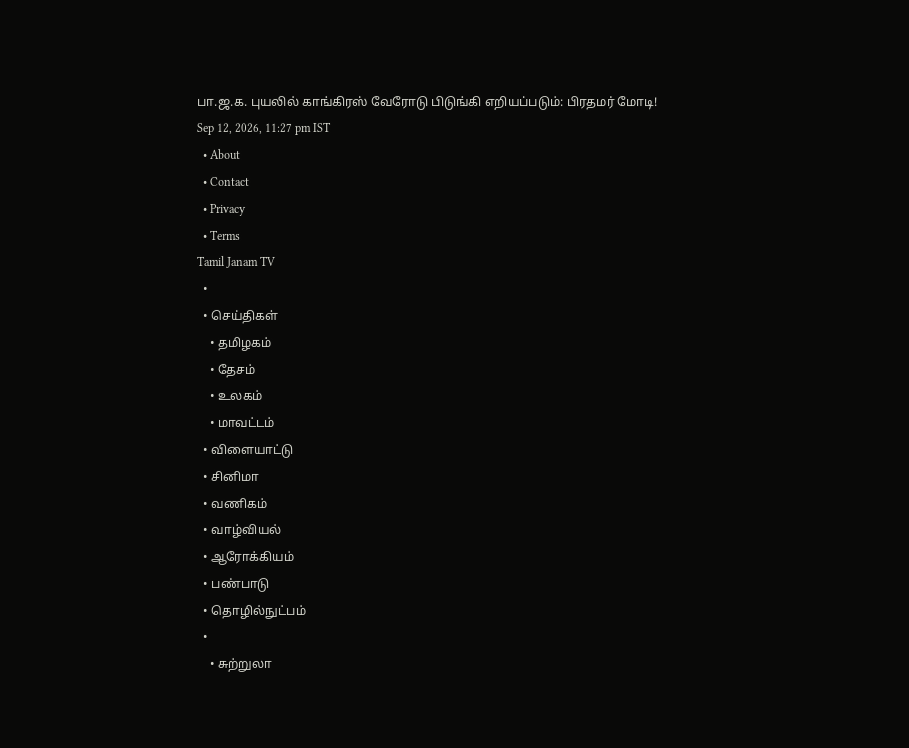பா.ஜ.க. புயலில் காங்கிரஸ் வேரோடு பிடுங்கி எறியப்படும்: பிரதமர் மோடி!
Sep 12, 2026, 11:27 pm IST
  • About
  • Contact
  • Privacy
  • Terms
Tamil Janam TV
  •
  • செய்திகள்
    • தமிழகம்
    • தேசம்
    • உலகம்
    • மாவட்டம்
  • விளையாட்டு
  • சினிமா
  • வணிகம்
  • வாழ்வியல்
  • ஆரோக்கியம்
  • பண்பாடு
  • தொழில்நுட்பம்
  •
    • சுற்றுலா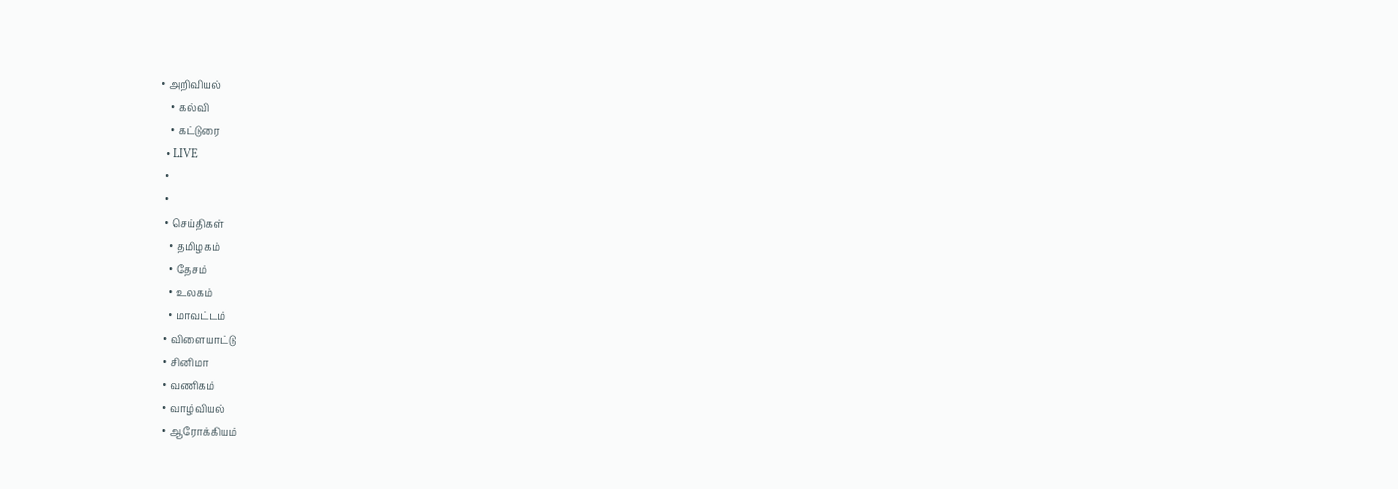• அறிவியல்
    • கல்வி
    • கட்டுரை
  • LIVE
  •
  •
  • செய்திகள்
    • தமிழகம்
    • தேசம்
    • உலகம்
    • மாவட்டம்
  • விளையாட்டு
  • சினிமா
  • வணிகம்
  • வாழ்வியல்
  • ஆரோக்கியம்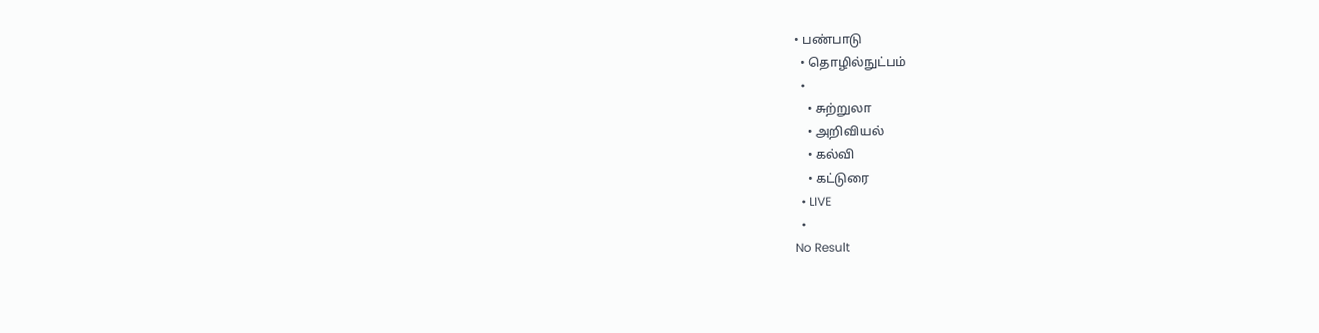• பண்பாடு
  • தொழில்நுட்பம்
  •
    • சுற்றுலா
    • அறிவியல்
    • கல்வி
    • கட்டுரை
  • LIVE
  •
No Result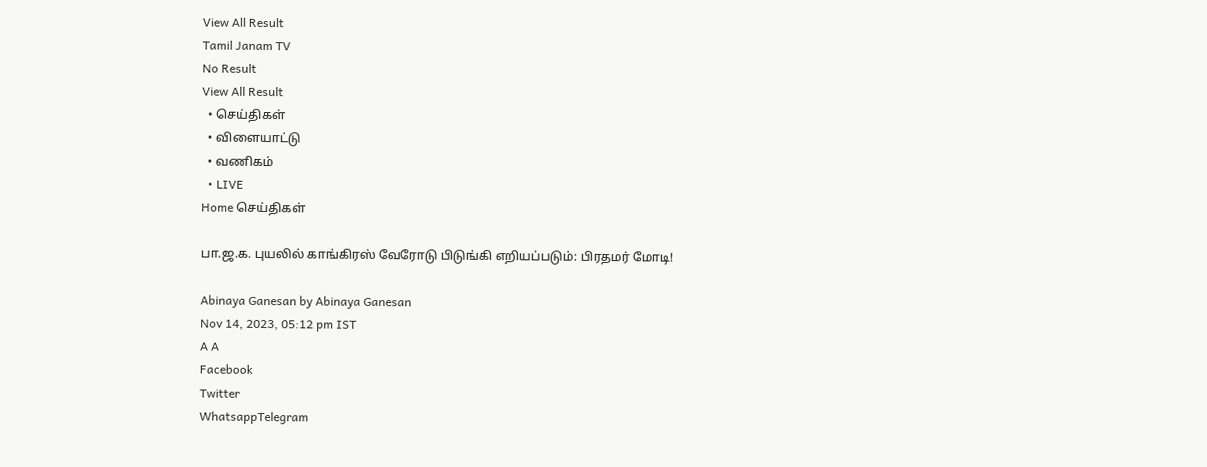View All Result
Tamil Janam TV
No Result
View All Result
  • செய்திகள்
  • விளையாட்டு
  • வணிகம்
  • LIVE
Home செய்திகள்

பா.ஜ.க. புயலில் காங்கிரஸ் வேரோடு பிடுங்கி எறியப்படும்: பிரதமர் மோடி!

Abinaya Ganesan by Abinaya Ganesan
Nov 14, 2023, 05:12 pm IST
A A
Facebook
Twitter
WhatsappTelegram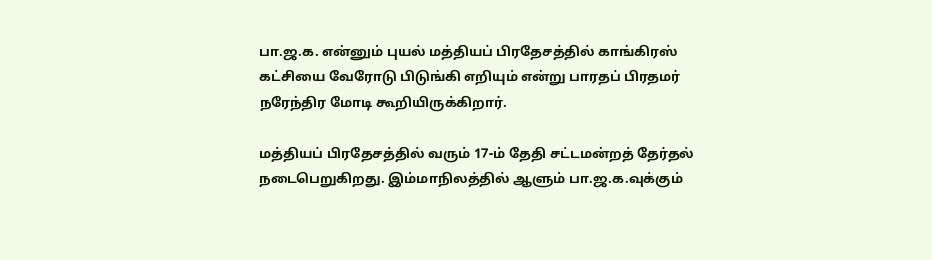பா.ஜ.க. என்னும் புயல் மத்தியப் பிரதேசத்தில் காங்கிரஸ் கட்சியை வேரோடு பிடுங்கி எறியும் என்று பாரதப் பிரதமர் நரேந்திர மோடி கூறியிருக்கிறார்.

மத்தியப் பிரதேசத்தில் வரும் 17-ம் தேதி சட்டமன்றத் தேர்தல் நடைபெறுகிறது. இம்மாநிலத்தில் ஆளும் பா.ஜ.க.வுக்கும்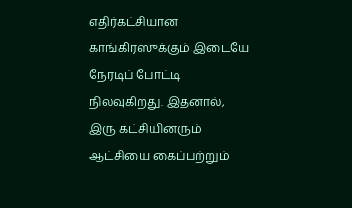எதிர்கட்சியான காங்கிரஸுக்கும் இடையே நேரடிப் போட்டி நிலவுகிறது. இதனால், இரு கட்சியினரும் ஆட்சியை கைப்பற்றும்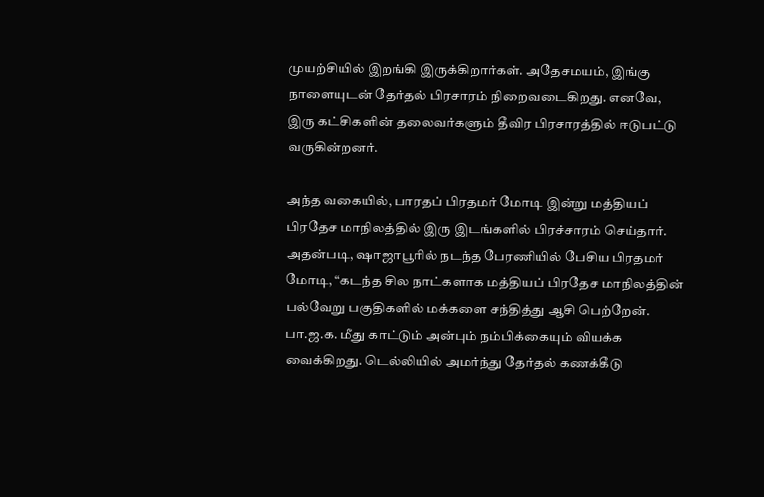முயற்சியில் இறங்கி இருக்கிறார்கள். அதேசமயம், இங்கு நாளையுடன் தேர்தல் பிரசாரம் நிறைவடைகிறது. எனவே, இரு கட்சிகளின் தலைவர்களும் தீவிர பிரசாரத்தில் ஈடுபட்டு வருகின்றனர்.

அந்த வகையில், பாரதப் பிரதமர் மோடி இன்று மத்தியப் பிரதேச மாநிலத்தில் இரு இடங்களில் பிரச்சாரம் செய்தார். அதன்படி, ஷாஜாபூரில் நடந்த பேரணியில் பேசிய பிரதமர் மோடி, “கடந்த சில நாட்களாக மத்தியப் பிரதேச மாநிலத்தின் பல்வேறு பகுதிகளில் மக்களை சந்தித்து ஆசி பெற்றேன். பா.ஜ.க. மீது காட்டும் அன்பும் நம்பிக்கையும் வியக்க வைக்கிறது. டெல்லியில் அமர்ந்து தேர்தல் கணக்கீடு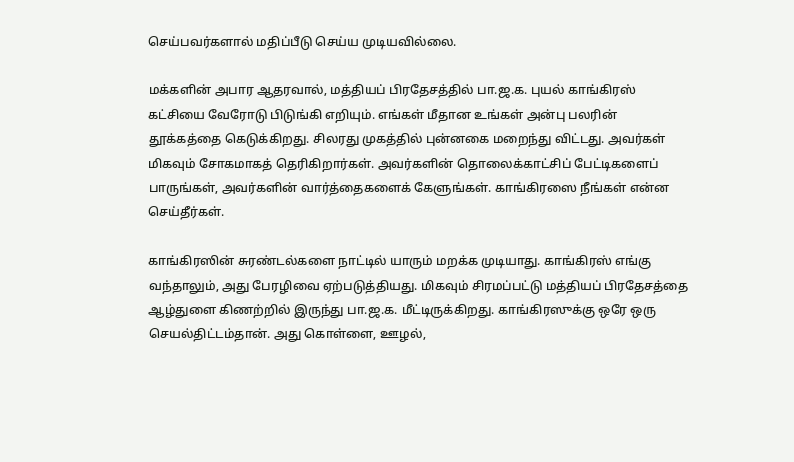செய்பவர்களால் மதிப்பீடு செய்ய முடியவில்லை.

மக்களின் அபார ஆதரவால், மத்தியப் பிரதேசத்தில் பா.ஜ.க. புயல் காங்கிரஸ் கட்சியை வேரோடு பிடுங்கி எறியும். எங்கள் மீதான உங்கள் அன்பு பலரின் தூக்கத்தை கெடுக்கிறது. சிலரது முகத்தில் புன்னகை மறைந்து விட்டது. அவர்கள் மிகவும் சோகமாகத் தெரிகிறார்கள். அவர்களின் தொலைக்காட்சிப் பேட்டிகளைப் பாருங்கள், அவர்களின் வார்த்தைகளைக் கேளுங்கள். காங்கிரஸை நீங்கள் என்ன செய்தீர்கள்.

காங்கிரஸின் சுரண்டல்களை நாட்டில் யாரும் மறக்க முடியாது. காங்கிரஸ் எங்கு வந்தாலும், அது பேரழிவை ஏற்படுத்தியது. மிகவும் சிரமப்பட்டு மத்தியப் பிரதேசத்தை ஆழ்துளை கிணற்றில் இருந்து பா.ஜ.க. மீட்டிருக்கிறது. காங்கிரஸுக்கு ஒரே ஒரு செயல்திட்டம்தான். அது கொள்ளை, ஊழல்,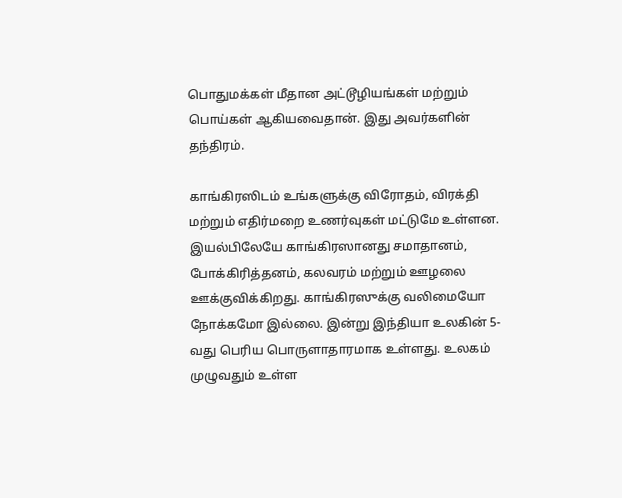பொதுமக்கள் மீதான அட்டூழியங்கள் மற்றும் பொய்கள் ஆகியவைதான். இது அவர்களின் தந்திரம்.

காங்கிரஸிடம் உங்களுக்கு விரோதம், விரக்தி மற்றும் எதிர்மறை உணர்வுகள் மட்டுமே உள்ளன. இயல்பிலேயே காங்கிரஸானது சமாதானம், போக்கிரித்தனம், கலவரம் மற்றும் ஊழலை ஊக்குவிக்கிறது. காங்கிரஸுக்கு வலிமையோ நோக்கமோ இல்லை. இன்று இந்தியா உலகின் 5-வது பெரிய பொருளாதாரமாக உள்ளது. உலகம் முழுவதும் உள்ள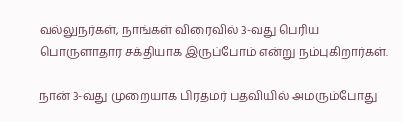வல்லுநர்கள், நாங்கள் விரைவில் 3-வது பெரிய பொருளாதார சக்தியாக இருப்போம் என்று நம்புகிறார்கள்.

நான் 3-வது முறையாக பிரதமர் பதவியில் அமரும்போது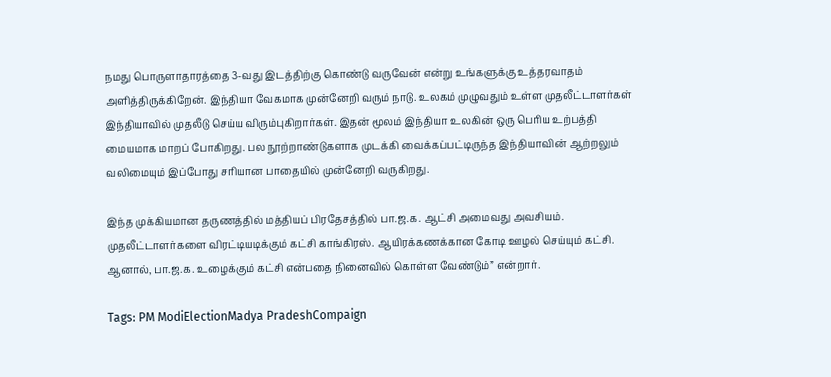நமது பொருளாதாரத்தை 3-வது இடத்திற்கு கொண்டு வருவேன் என்று உங்களுக்கு உத்தரவாதம் அளித்திருக்கிறேன். இந்தியா வேகமாக முன்னேறி வரும் நாடு. உலகம் முழுவதும் உள்ள முதலீட்டாளர்கள் இந்தியாவில் முதலீடு செய்ய விரும்புகிறார்கள். இதன் மூலம் இந்தியா உலகின் ஒரு பெரிய உற்பத்தி மையமாக மாறப் போகிறது. பல நூற்றாண்டுகளாக முடக்கி வைக்கப்பட்டிருந்த இந்தியாவின் ஆற்றலும் வலிமையும் இப்போது சரியான பாதையில் முன்னேறி வருகிறது.

இந்த முக்கியமான தருணத்தில் மத்தியப் பிரதேசத்தில் பா.ஜ.க. ஆட்சி அமைவது அவசியம். முதலீட்டாளர்களை விரட்டியடிக்கும் கட்சி காங்கிரஸ். ஆயிரக்கணக்கான கோடி ஊழல் செய்யும் கட்சி. ஆனால், பா.ஜ.க. உழைக்கும் கட்சி என்பதை நினைவில் கொள்ள வேண்டும்” என்றார்.

Tags: PM ModiElectionMadya PradeshCompaign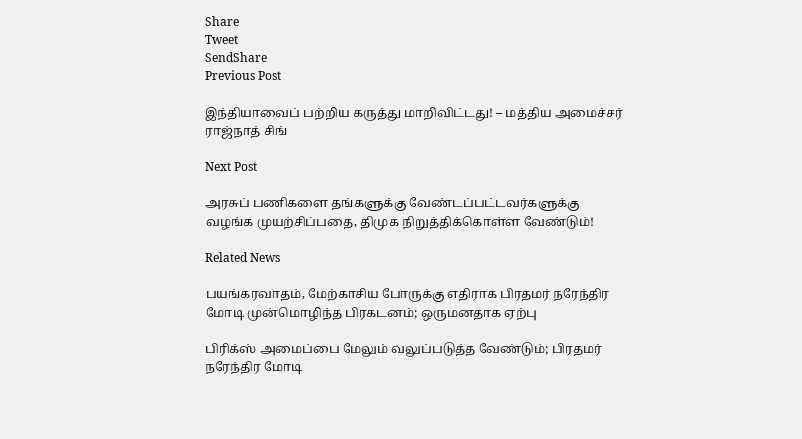Share
Tweet
SendShare
Previous Post

இந்தியாவைப் பற்றிய கருத்து மாறிவிட்டது! – மத்திய அமைச்சர் ராஜ்நாத் சிங்

Next Post

அரசுப் பணிகளை தங்களுக்கு வேண்டப்பட்டவர்களுக்கு வழங்க முயற்சிப்பதை, திமுக நிறுத்திக்கொள்ள வேண்டும்!

Related News

பயங்கரவாதம், மேற்காசிய போருக்கு எதிராக பிரதமர் நரேந்திர மோடி முன்மொழிந்த பிரகடனம்; ஒருமனதாக ஏற்பு

பிரிக்ஸ் அமைப்பை மேலும் வலுப்படுத்த வேண்டும்; பிரதமர் நரேந்திர மோடி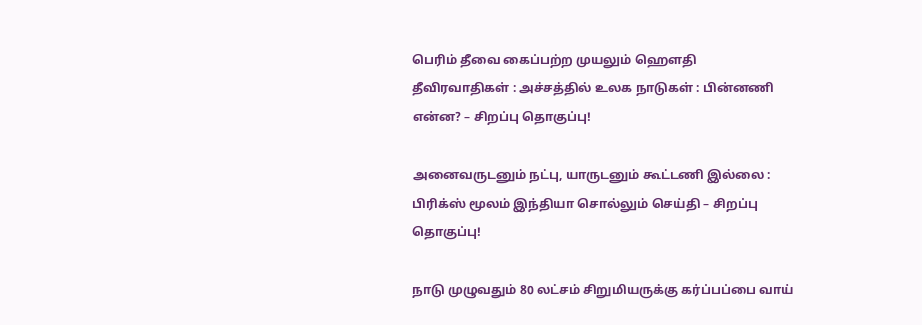பெரிம் தீவை கைப்பற்ற முயலும் ஹெளதி தீவிரவாதிகள் : அச்சத்தில் உலக நாடுகள் : பின்னணி என்ன? – சிறப்பு தொகுப்பு!

அனைவருடனும் நட்பு, யாருடனும் கூட்டணி இல்லை : பிரிக்ஸ் மூலம் இந்தியா சொல்லும் செய்தி – சிறப்பு தொகுப்பு!

நாடு முழுவதும் 80 லட்சம் சிறுமியருக்கு கர்ப்பப்பை வாய்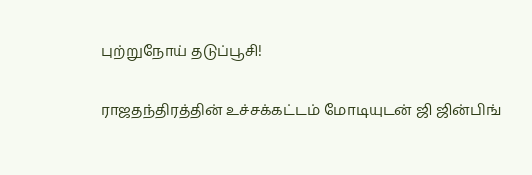புற்றுநோய் தடுப்பூசி!

ராஜதந்திரத்தின் உச்சக்கட்டம் மோடியுடன் ஜி ஜின்பிங்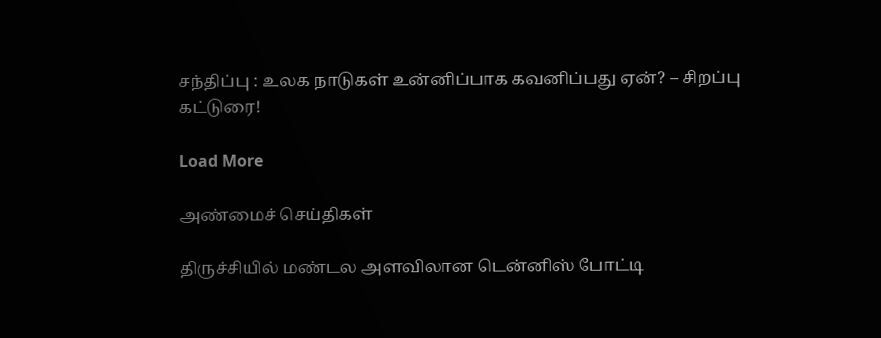சந்திப்பு : உலக நாடுகள் உன்னிப்பாக கவனிப்பது ஏன்? – சிறப்பு கட்டுரை!

Load More

அண்மைச் செய்திகள்

திருச்சியில் மண்டல அளவிலான டென்னிஸ் போட்டி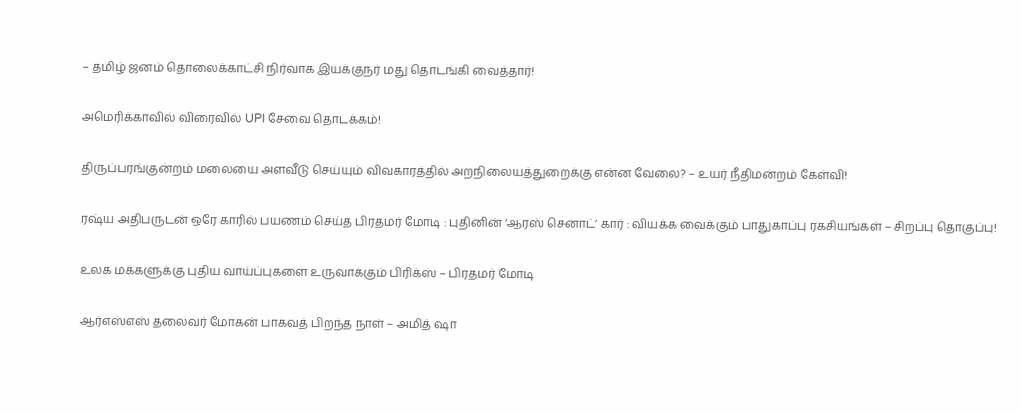– தமிழ் ஜனம் தொலைக்காட்சி நிர்வாக இயக்குநர் மது தொடங்கி வைத்தார்!

அமெரிக்காவில் விரைவில் UPI சேவை தொடக்கம்!

திருப்பரங்குன்றம் மலையை அளவீடு செய்யும் விவகாரத்தில் அறநிலையத்துறைக்கு என்ன வேலை? – உயர் நீதிமன்றம் கேள்வி!

ரஷ்ய அதிபருடன் ஒரே காரில் பயணம் செய்த பிரதமர் மோடி : புதினின் ‘ஆரஸ் செனாட்’ கார் : வியக்க வைக்கும் பாதுகாப்பு ரகசியங்கள் – சிறப்பு தொகுப்பு!

உலக மக்களுக்கு புதிய வாய்ப்புகளை உருவாக்கும் பிரிக்ஸ் – பிரதமர் மோடி

ஆர்எஸ்எஸ் தலைவர் மோகன் பாகவத் பிறந்த நாள் – அமித் ஷா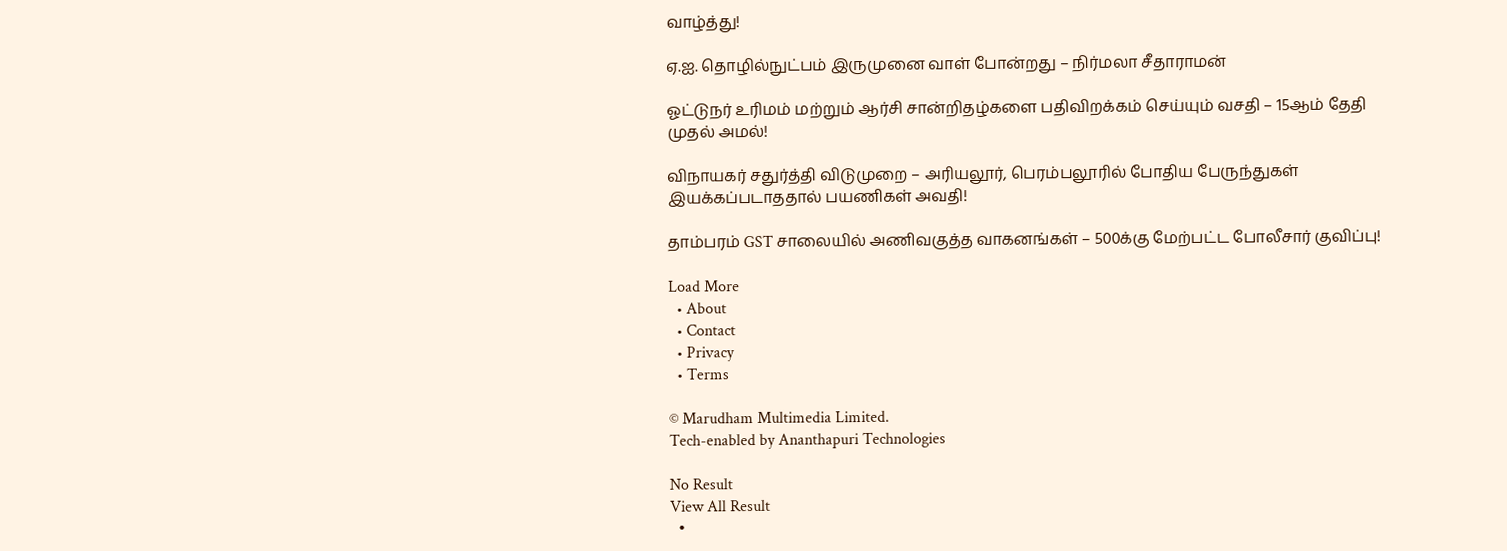வாழ்த்து!

ஏ.ஐ. தொழில்நுட்பம் இருமுனை வாள் போன்றது – நிர்மலா சீதாராமன்

ஓட்டுநர் உரிமம் மற்றும் ஆர்சி சான்றிதழ்களை பதிவிறக்கம் செய்யும் வசதி – 15ஆம் தேதி முதல் அமல்!

விநாயகர் சதுர்த்தி விடுமுறை – அரியலூர், பெரம்பலூரில் போதிய பேருந்துகள் இயக்கப்படாததால் பயணிகள் அவதி!

தாம்பரம் GST சாலையில் அணிவகுத்த வாகனங்கள் – 500க்கு மேற்பட்ட போலீசார் குவிப்பு!

Load More
  • About
  • Contact
  • Privacy
  • Terms

© Marudham Multimedia Limited.
Tech-enabled by Ananthapuri Technologies

No Result
View All Result
  •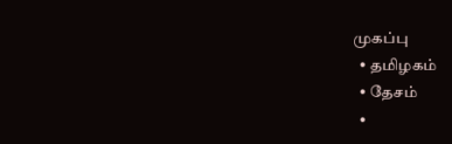முகப்பு
  • தமிழகம்
  • தேசம்
  •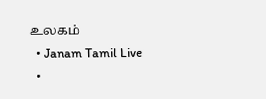உலகம்
  • Janam Tamil Live
  •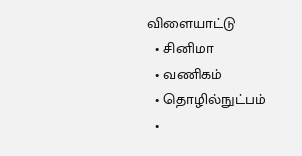விளையாட்டு
  • சினிமா
  • வணிகம்
  • தொழில்நுட்பம்
  •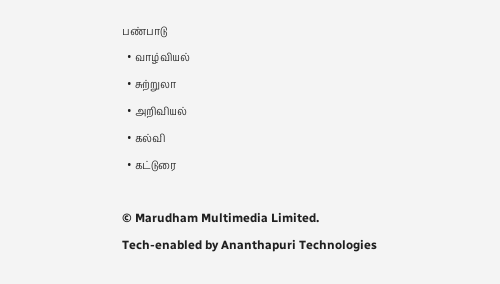பண்பாடு
  • வாழ்வியல்
  • சுற்றுலா
  • அறிவியல்
  • கல்வி
  • கட்டுரை

© Marudham Multimedia Limited.
Tech-enabled by Ananthapuri Technologies